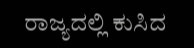ರಾಜ್ಯದಲ್ಲಿ ಕುಸಿದ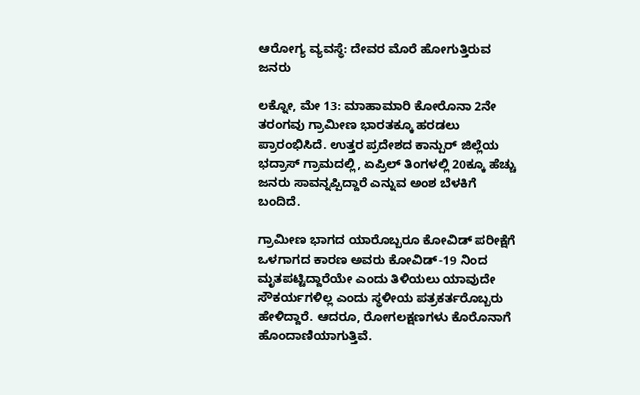ಆರೋಗ್ಯ ವ್ಯವಸ್ಥೆ: ದೇವರ ಮೊರೆ ಹೋಗುತ್ತಿರುವ ಜನರು

ಲಕ್ನೋ, ಮೇ 13: ಮಾಹಾಮಾರಿ ಕೋರೊನಾ 2ನೇ ತರಂಗವು ಗ್ರಾಮೀಣ ಭಾರತಕ್ಕೂ ಹರಡಲು ಪ್ರಾರಂಭಿಸಿದೆ. ಉತ್ತರ ಪ್ರದೇಶದ ಕಾನ್ಪುರ್ ಜಿಲ್ಲೆಯ ಭದ್ರಾಸ್ ಗ್ರಾಮದಲ್ಲಿ, ಏಪ್ರಿಲ್ ತಿಂಗಳಲ್ಲಿ 20ಕ್ಕೂ ಹೆಚ್ಚು ಜನರು ಸಾವನ್ನಪ್ಪಿದ್ದಾರೆ ಎನ್ನುವ ಅಂಶ ಬೆಳಕಿಗೆ ಬಂದಿದೆ.

ಗ್ರಾಮೀಣ ಭಾಗದ ಯಾರೊಬ್ಬರೂ ಕೋವಿಡ್ ಪರೀಕ್ಷೆಗೆ ಒಳಗಾಗದ ಕಾರಣ ಅವರು ಕೋವಿಡ್-19 ನಿಂದ ಮೃತಪಟ್ಟಿದ್ದಾರೆಯೇ ಎಂದು ತಿಳಿಯಲು ಯಾವುದೇ ಸೌಕರ್ಯಗಳಿಲ್ಲ ಎಂದು ಸ್ಥಳೀಯ ಪತ್ರಕರ್ತರೊಬ್ಬರು ಹೇಳಿದ್ದಾರೆ. ಆದರೂ, ರೋಗಲಕ್ಷಣಗಳು ಕೊರೊನಾಗೆ ಹೊಂದಾಣಿಯಾಗುತ್ತಿವೆ.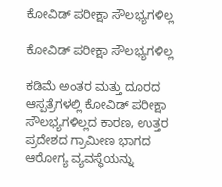ಕೋವಿಡ್ ಪರೀಕ್ಷಾ ಸೌಲಭ್ಯಗಳಿಲ್ಲ

ಕೋವಿಡ್ ಪರೀಕ್ಷಾ ಸೌಲಭ್ಯಗಳಿಲ್ಲ

ಕಡಿಮೆ ಅಂತರ ಮತ್ತು ದೂರದ ಆಸ್ಪತ್ರೆಗಳಲ್ಲಿ ಕೋವಿಡ್ ಪರೀಕ್ಷಾ ಸೌಲಭ್ಯಗಳಿಲ್ಲದ ಕಾರಣ, ಉತ್ತರ ಪ್ರದೇಶದ ಗ್ರಾಮೀಣ ಭಾಗದ ಆರೋಗ್ಯ ವ್ಯವಸ್ಥೆಯನ್ನು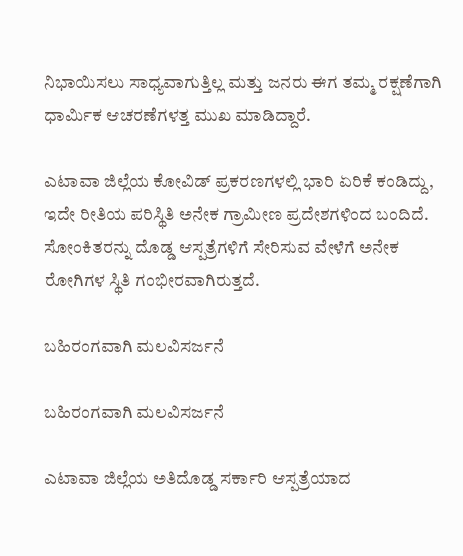ನಿಭಾಯಿಸಲು ಸಾಧ್ಯವಾಗುತ್ತಿಲ್ಲ ಮತ್ತು ಜನರು ಈಗ ತಮ್ಮ ರಕ್ಷಣೆಗಾಗಿ ಧಾರ್ಮಿಕ ಆಚರಣೆಗಳತ್ತ ಮುಖ ಮಾಡಿದ್ದಾರೆ.

ಎಟಾವಾ ಜಿಲ್ಲೆಯ ಕೋವಿಡ್ ಪ್ರಕರಣಗಳಲ್ಲಿ ಭಾರಿ ಏರಿಕೆ ಕಂಡಿದ್ದು, ಇದೇ ರೀತಿಯ ಪರಿಸ್ಥಿತಿ ಅನೇಕ ಗ್ರಾಮೀಣ ಪ್ರದೇಶಗಳಿಂದ ಬಂದಿದೆ. ಸೋಂಕಿತರನ್ನು ದೊಡ್ಡ ಆಸ್ಪತ್ರೆಗಳಿಗೆ ಸೇರಿಸುವ ವೇಳೆಗೆ ಅನೇಕ ರೋಗಿಗಳ ಸ್ಥಿತಿ ಗಂಭೀರವಾಗಿರುತ್ತದೆ.

ಬಹಿರಂಗವಾಗಿ ಮಲವಿಸರ್ಜನೆ

ಬಹಿರಂಗವಾಗಿ ಮಲವಿಸರ್ಜನೆ

ಎಟಾವಾ ಜಿಲ್ಲೆಯ ಅತಿದೊಡ್ಡ ಸರ್ಕಾರಿ ಆಸ್ಪತ್ರೆಯಾದ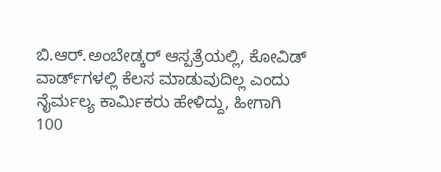ಬಿ.ಆರ್.ಅಂಬೇಡ್ಕರ್ ಆಸ್ಪತ್ರೆಯಲ್ಲಿ, ಕೋವಿಡ್ ವಾರ್ಡ್‌ಗಳಲ್ಲಿ ಕೆಲಸ ಮಾಡುವುದಿಲ್ಲ ಎಂದು ನೈರ್ಮಲ್ಯ ಕಾರ್ಮಿಕರು ಹೇಳಿದ್ದು, ಹೀಗಾಗಿ 100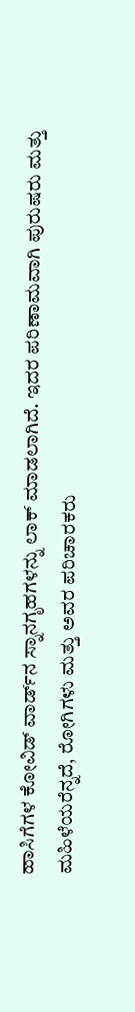ಹಾಸಿಗೆಗಳ ಕೋವಿಡ್ ವಾರ್ಡ್‌ನ ಸ್ನಾನಗೃಹಗಳನ್ನು ಲಾಕ್ ಮಾಡಲಾಗಿದೆ. ಇದರ ಪರಿಣಾಮವಾಗಿ ಪುರುಷರು ಮತ್ತು ಮಹಿಳೆಯರೆನ್ನದೆ, ರೋಗಿಗಳು ಮತ್ತು ಅವರ ಪರಿಚಾರಕರು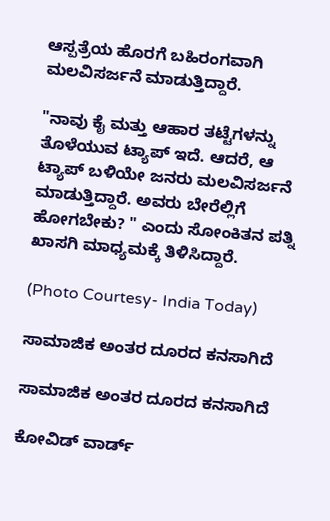ಆಸ್ಪತ್ರೆಯ ಹೊರಗೆ ಬಹಿರಂಗವಾಗಿ ಮಲವಿಸರ್ಜನೆ ಮಾಡುತ್ತಿದ್ದಾರೆ.

"ನಾವು ಕೈ ಮತ್ತು ಆಹಾರ ತಟ್ಟೆಗಳನ್ನು ತೊಳೆಯುವ ಟ್ಯಾಪ್ ಇದೆ. ಆದರೆ, ಆ ಟ್ಯಾಪ್ ಬಳಿಯೇ ಜನರು ಮಲವಿಸರ್ಜನೆ ಮಾಡುತ್ತಿದ್ದಾರೆ. ಅವರು ಬೇರೆಲ್ಲಿಗೆ ಹೋಗಬೇಕು? " ಎಂದು ಸೋಂಕಿತನ ಪತ್ನಿ ಖಾಸಗಿ ಮಾಧ್ಯಮಕ್ಕೆ ತಿಳಿಸಿದ್ದಾರೆ.

(Photo Courtesy- India Today)

ಸಾಮಾಜಿಕ ಅಂತರ ದೂರದ ಕನಸಾಗಿದೆ

ಸಾಮಾಜಿಕ ಅಂತರ ದೂರದ ಕನಸಾಗಿದೆ

ಕೋವಿಡ್ ವಾರ್ಡ್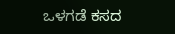ಒಳಗಡೆ ಕಸದ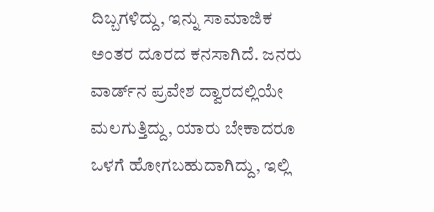ದಿಬ್ಬಗಳಿದ್ದು, ಇನ್ನು ಸಾಮಾಜಿಕ ಅಂತರ ದೂರದ ಕನಸಾಗಿದೆ. ಜನರು ವಾರ್ಡ್‌ನ ಪ್ರವೇಶ ದ್ವಾರದಲ್ಲಿಯೇ ಮಲಗುತ್ತಿದ್ದು, ಯಾರು ಬೇಕಾದರೂ ಒಳಗೆ ಹೋಗಬಹುದಾಗಿದ್ದು, ಇಲ್ಲಿ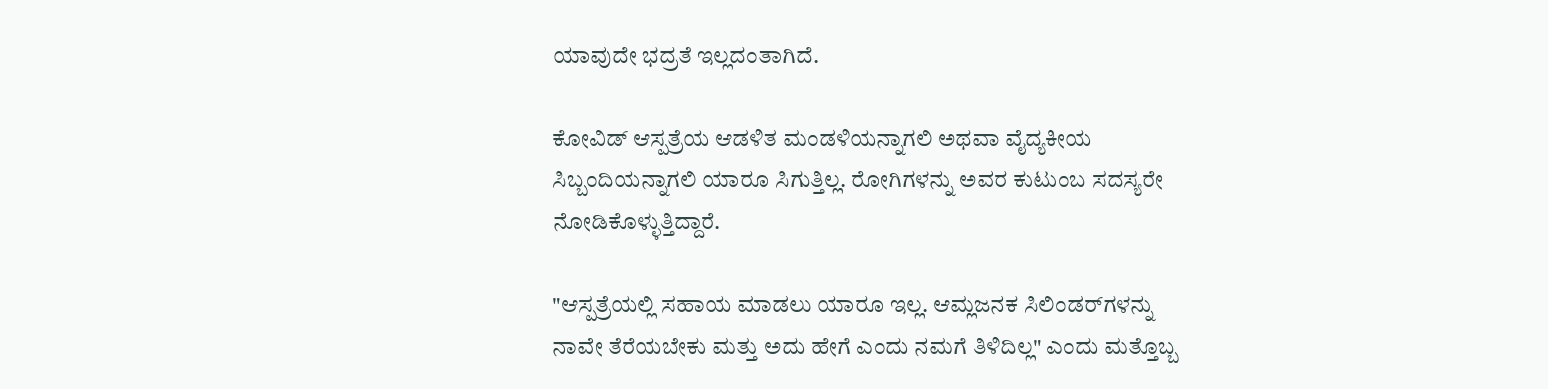ಯಾವುದೇ ಭದ್ರತೆ ಇಲ್ಲದಂತಾಗಿದೆ.

ಕೋವಿಡ್ ಆಸ್ಪತ್ರೆಯ ಆಡಳಿತ ಮಂಡಳಿಯನ್ನಾಗಲಿ ಅಥವಾ ವೈದ್ಯಕೀಯ ಸಿಬ್ಬಂದಿಯನ್ನಾಗಲಿ ಯಾರೂ ಸಿಗುತ್ತಿಲ್ಲ. ರೋಗಿಗಳನ್ನು ಅವರ ಕುಟುಂಬ ಸದಸ್ಯರೇ ನೋಡಿಕೊಳ್ಳುತ್ತಿದ್ದಾರೆ.

"ಆಸ್ಪತ್ರೆಯಲ್ಲಿ ಸಹಾಯ ಮಾಡಲು ಯಾರೂ ಇಲ್ಲ. ಆಮ್ಲಜನಕ ಸಿಲಿಂಡರ್‌ಗಳನ್ನು ನಾವೇ ತೆರೆಯಬೇಕು ಮತ್ತು ಅದು ಹೇಗೆ ಎಂದು ನಮಗೆ ತಿಳಿದಿಲ್ಲ" ಎಂದು ಮತ್ತೊಬ್ಬ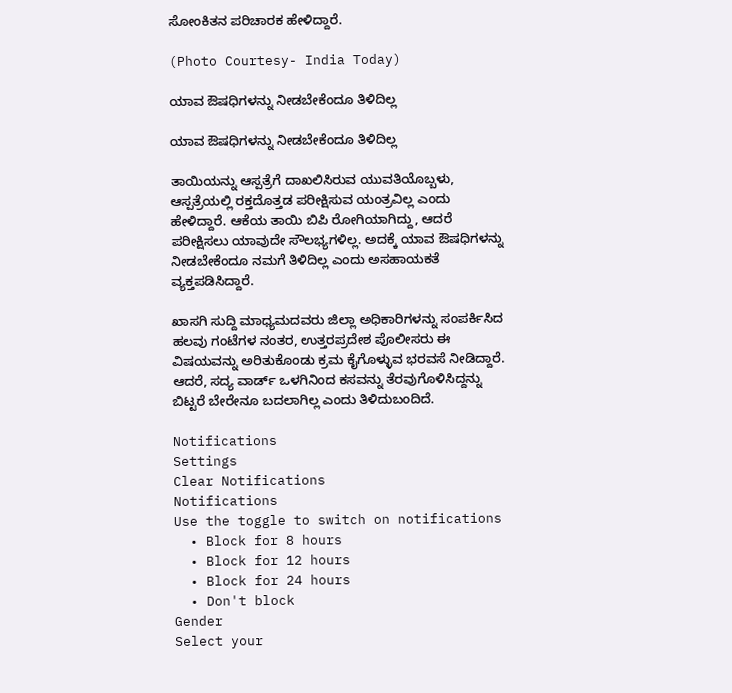ಸೋಂಕಿತನ ಪರಿಚಾರಕ ಹೇಳಿದ್ದಾರೆ.

(Photo Courtesy- India Today)

ಯಾವ ಔಷಧಿಗಳನ್ನು ನೀಡಬೇಕೆಂದೂ ತಿಳಿದಿಲ್ಲ

ಯಾವ ಔಷಧಿಗಳನ್ನು ನೀಡಬೇಕೆಂದೂ ತಿಳಿದಿಲ್ಲ

ತಾಯಿಯನ್ನು ಆಸ್ಪತ್ರೆಗೆ ದಾಖಲಿಸಿರುವ ಯುವತಿಯೊಬ್ಬಳು, ಆಸ್ಪತ್ರೆಯಲ್ಲಿ ರಕ್ತದೊತ್ತಡ ಪರೀಕ್ಷಿಸುವ ಯಂತ್ರವಿಲ್ಲ ಎಂದು ಹೇಳಿದ್ದಾರೆ. ಆಕೆಯ ತಾಯಿ ಬಿಪಿ ರೋಗಿಯಾಗಿದ್ದು, ಆದರೆ ಪರೀಕ್ಷಿಸಲು ಯಾವುದೇ ಸೌಲಭ್ಯಗಳಿಲ್ಲ. ಅದಕ್ಕೆ ಯಾವ ಔಷಧಿಗಳನ್ನು ನೀಡಬೇಕೆಂದೂ ನಮಗೆ ತಿಳಿದಿಲ್ಲ ಎಂದು ಅಸಹಾಯಕತೆ ವ್ಯಕ್ತಪಡಿಸಿದ್ದಾರೆ.

ಖಾಸಗಿ ಸುದ್ದಿ ಮಾಧ್ಯಮದವರು ಜಿಲ್ಲಾ ಅಧಿಕಾರಿಗಳನ್ನು ಸಂಪರ್ಕಿಸಿದ ಹಲವು ಗಂಟೆಗಳ ನಂತರ, ಉತ್ತರಪ್ರದೇಶ ಪೊಲೀಸರು ಈ ವಿಷಯವನ್ನು ಅರಿತುಕೊಂಡು ಕ್ರಮ ಕೈಗೊಳ್ಳುವ ಭರವಸೆ ನೀಡಿದ್ದಾರೆ. ಆದರೆ, ಸದ್ಯ ವಾರ್ಡ್ ಒಳಗಿನಿಂದ ಕಸವನ್ನು ತೆರವುಗೊಳಿಸಿದ್ದನ್ನು ಬಿಟ್ಟರೆ ಬೇರೇನೂ ಬದಲಾಗಿಲ್ಲ ಎಂದು ತಿಳಿದುಬಂದಿದೆ.

Notifications
Settings
Clear Notifications
Notifications
Use the toggle to switch on notifications
  • Block for 8 hours
  • Block for 12 hours
  • Block for 24 hours
  • Don't block
Gender
Select your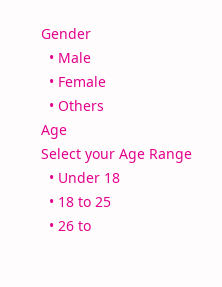Gender
  • Male
  • Female
  • Others
Age
Select your Age Range
  • Under 18
  • 18 to 25
  • 26 to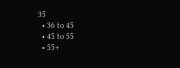35
  • 36 to 45
  • 45 to 55
  • 55+